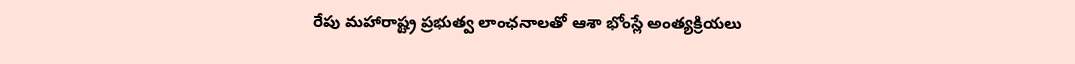రేపు మహారాష్ట్ర ప్రభుత్వ లాంఛనాలతో ఆశా భోంస్లే అంత్యక్రియలు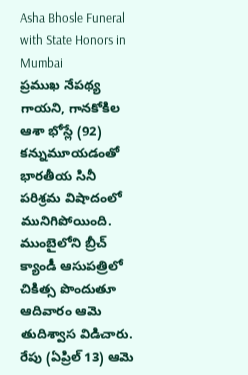Asha Bhosle Funeral with State Honors in Mumbai
ప్రముఖ నేపథ్య గాయని, గానకోకిల ఆశా భోస్లే (92) కన్నుమూయడంతో భారతీయ సినీ పరిశ్రమ విషాదంలో మునిగిపోయింది. ముంబైలోని బ్రీచ్ క్యాండీ ఆసుపత్రిలో చికిత్స పొందుతూ ఆదివారం ఆమె తుదిశ్వాస విడిచారు. రేపు (ఏప్రిల్ 13) ఆమె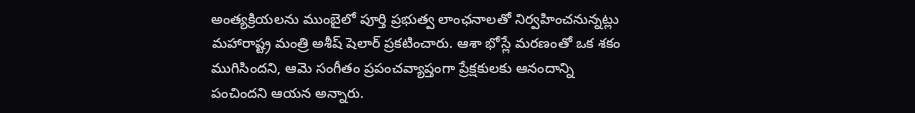అంత్యక్రియలను ముంబైలో పూర్తి ప్రభుత్వ లాంఛనాలతో నిర్వహించనున్నట్లు మహారాష్ట్ర మంత్రి అశీష్ షెలార్ ప్రకటించారు. ఆశా భోస్లే మరణంతో ఒక శకం ముగిసిందని, ఆమె సంగీతం ప్రపంచవ్యాప్తంగా ప్రేక్షకులకు ఆనందాన్ని పంచిందని ఆయన అన్నారు.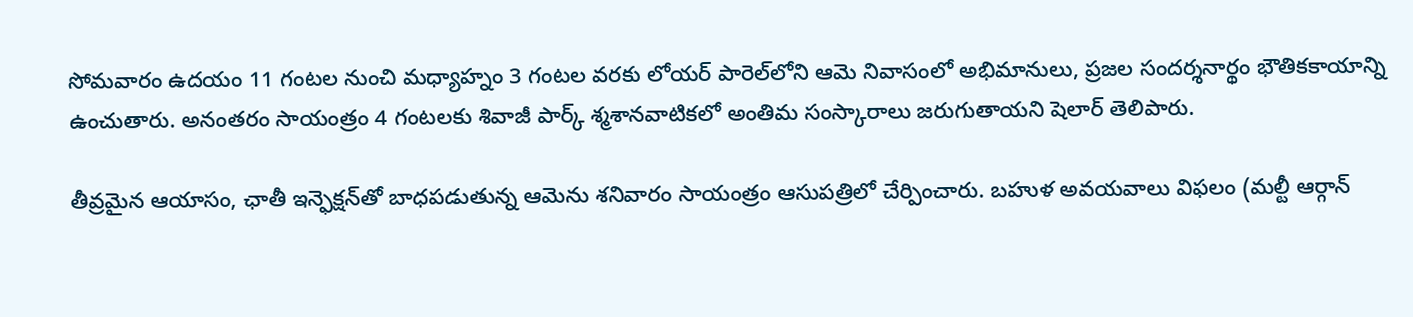సోమవారం ఉదయం 11 గంటల నుంచి మధ్యాహ్నం 3 గంటల వరకు లోయర్ పారెల్‌లోని ఆమె నివాసంలో అభిమానులు, ప్రజల సందర్శనార్థం భౌతికకాయాన్ని ఉంచుతారు. అనంతరం సాయంత్రం 4 గంటలకు శివాజీ పార్క్ శ్మశానవాటికలో అంతిమ సంస్కారాలు జరుగుతాయని షెలార్ తెలిపారు.

తీవ్రమైన ఆయాసం, ఛాతీ ఇన్ఫెక్షన్‌తో బాధపడుతున్న ఆమెను శనివారం సాయంత్రం ఆసుపత్రిలో చేర్పించారు. బహుళ అవయవాలు విఫలం (మల్టీ ఆర్గాన్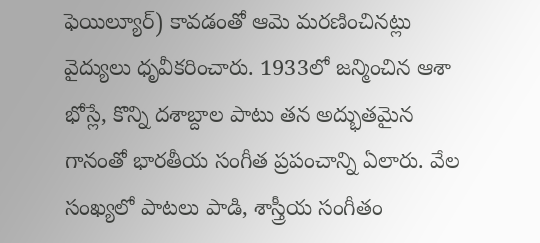ఫెయిల్యూర్) కావడంతో ఆమె మరణించినట్లు వైద్యులు ధృవీకరించారు. 1933లో జన్మించిన ఆశా భోస్లే, కొన్ని దశాబ్దాల పాటు తన అద్భుతమైన గానంతో భారతీయ సంగీత ప్రపంచాన్ని ఏలారు. వేల సంఖ్యలో పాటలు పాడి, శాస్త్రీయ సంగీతం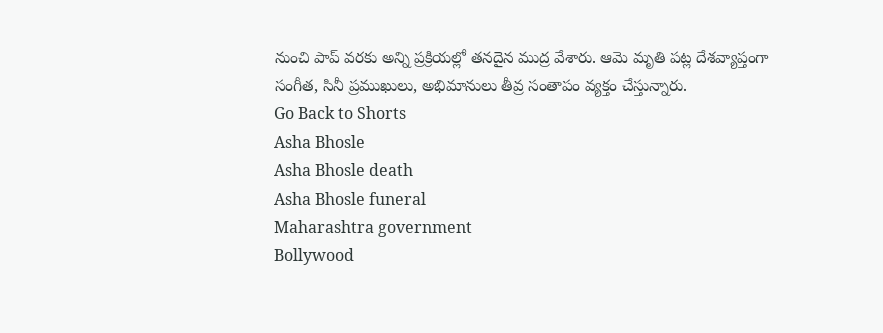నుంచి పాప్ వరకు అన్ని ప్రక్రియల్లో తనదైన ముద్ర వేశారు. ఆమె మృతి పట్ల దేశవ్యాప్తంగా సంగీత, సినీ ప్రముఖులు, అభిమానులు తీవ్ర సంతాపం వ్యక్తం చేస్తున్నారు.
Go Back to Shorts
Asha Bhosle
Asha Bhosle death
Asha Bhosle funeral
Maharashtra government
Bollywood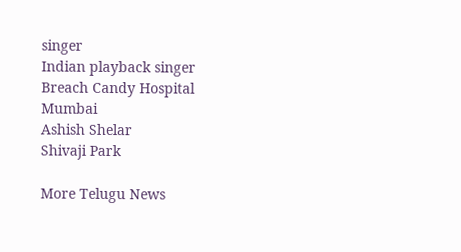singer
Indian playback singer
Breach Candy Hospital
Mumbai
Ashish Shelar
Shivaji Park

More Telugu News